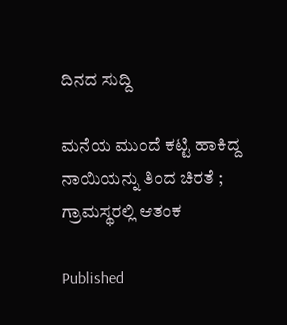ದಿನದ ಸುದ್ದಿ

ಮನೆಯ ಮುಂದೆ ಕಟ್ಟಿ ಹಾಕಿದ್ದ ನಾಯಿಯನ್ನು ತಿಂದ ಚಿರತೆ ; ಗ್ರಾಮಸ್ಥರಲ್ಲಿ ಆತಂಕ

Published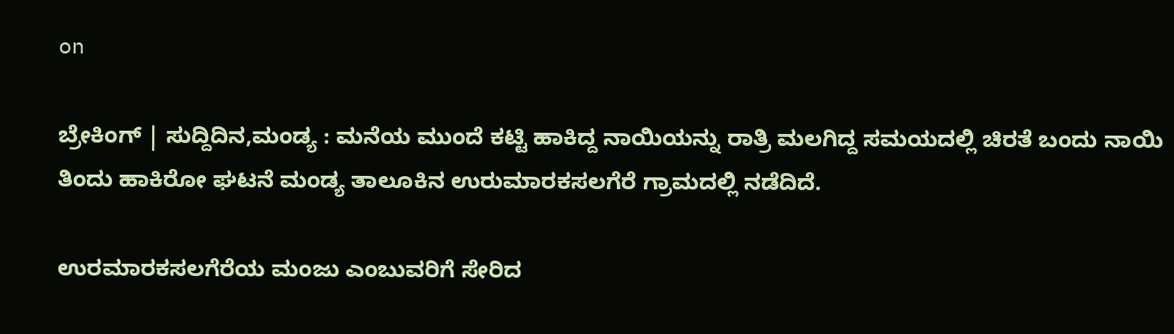on

ಬ್ರೇಕಿಂಗ್ | ಸುದ್ದಿದಿನ,ಮಂಡ್ಯ : ಮನೆಯ ಮುಂದೆ ಕಟ್ಟಿ ಹಾಕಿದ್ದ ನಾಯಿಯನ್ನು ರಾತ್ರಿ ಮಲಗಿದ್ದ ಸಮಯದಲ್ಲಿ ಚಿರತೆ ಬಂದು ನಾಯಿ ತಿಂದು ಹಾಕಿರೋ ಘಟನೆ ಮಂಡ್ಯ ತಾಲೂಕಿನ ಉರುಮಾರಕಸಲಗೆರೆ ಗ್ರಾಮದಲ್ಲಿ ನಡೆದಿದೆ.

ಉರಮಾರಕಸಲಗೆರೆಯ ಮಂಜು ಎಂಬುವರಿಗೆ ಸೇರಿದ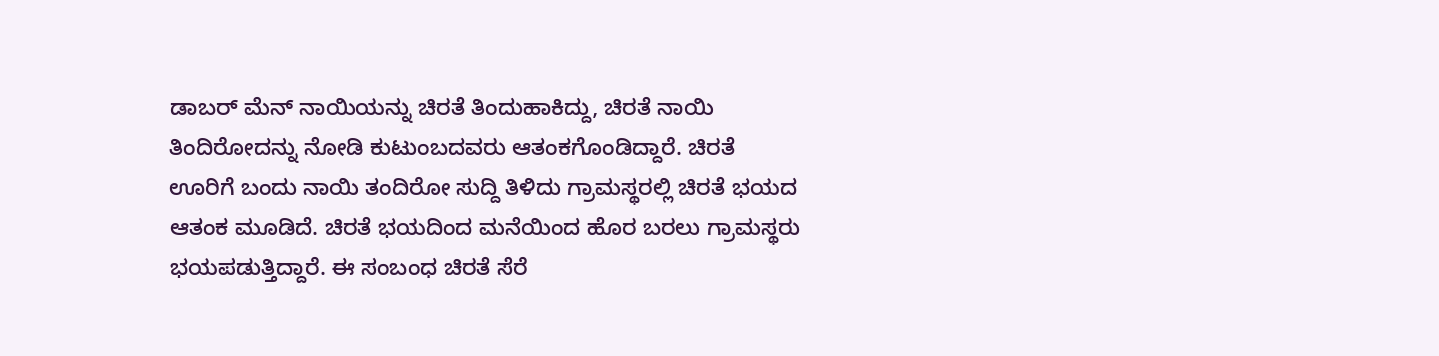ಡಾಬರ್ ಮೆನ್ ನಾಯಿಯನ್ನು ಚಿರತೆ ತಿಂದುಹಾಕಿದ್ದು, ಚಿರತೆ ನಾಯಿ ತಿಂದಿರೋದನ್ನು ನೋಡಿ ಕುಟುಂಬದವರು ಆತಂಕಗೊಂಡಿದ್ದಾರೆ. ಚಿರತೆ ಊರಿಗೆ ಬಂದು ನಾಯಿ ತಂದಿರೋ ಸುದ್ದಿ ತಿಳಿದು ಗ್ರಾಮಸ್ಥರಲ್ಲಿ ಚಿರತೆ ಭಯದ ಆತಂಕ ಮೂಡಿದೆ. ಚಿರತೆ ಭಯದಿಂದ ಮನೆಯಿಂದ ಹೊರ ಬರಲು ಗ್ರಾಮಸ್ಥರು ಭಯಪಡುತ್ತಿದ್ದಾರೆ. ಈ ಸಂಬಂಧ ಚಿರತೆ ಸೆರೆ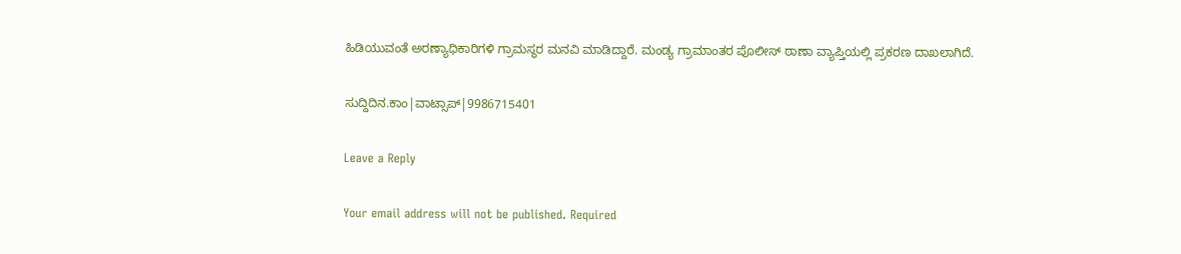ಹಿಡಿಯುವಂತೆ ಅರಣ್ಯಾಧಿಕಾರಿಗಳಿ ಗ್ರಾಮಸ್ಥರ ಮನವಿ ಮಾಡಿದ್ದಾರೆ. ಮಂಡ್ಯ ಗ್ರಾಮಾಂತರ ಪೊಲೀಸ್ ಠಾಣಾ ವ್ಯಾಪ್ತಿಯಲ್ಲಿ ಪ್ರಕರಣ ದಾಖಲಾಗಿದೆ.

ಸುದ್ದಿದಿನ.ಕಾಂ|ವಾಟ್ಸಾಪ್|9986715401

Leave a Reply

Your email address will not be published. Required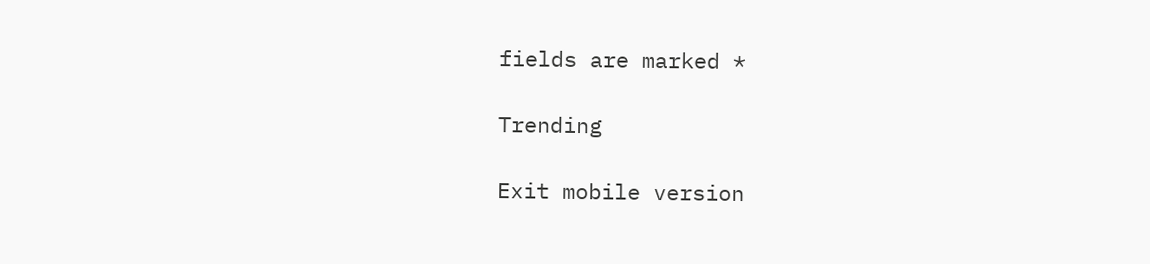fields are marked *

Trending

Exit mobile version